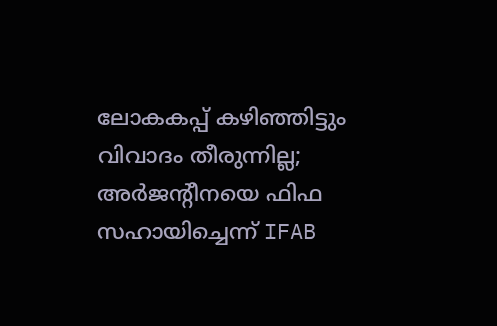ലോകകപ്പ് കഴിഞ്ഞിട്ടും വിവാദം തീരുന്നില്ല; അര്‍ജന്റീനയെ ഫിഫ സഹായിച്ചെന്ന് IFAB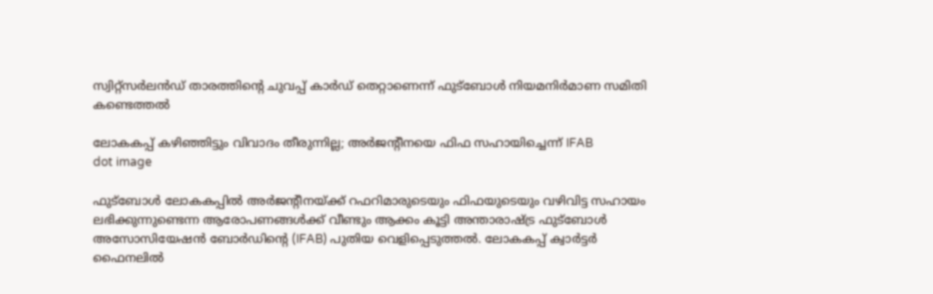സ്വിറ്റ്സര്‍ലന്‍ഡ് താരത്തിന്റെ ചുവപ്പ് കാര്‍ഡ് തെറ്റാണെന്ന് ഫുട്‌ബോള്‍ നിയമനിര്‍മാണ സമിതി കണ്ടെത്തല്‍

ലോകകപ്പ് കഴിഞ്ഞിട്ടും വിവാദം തീരുന്നില്ല; അര്‍ജന്റീനയെ ഫിഫ സഹായിച്ചെന്ന് IFAB
dot image

ഫുട്‌ബോള്‍ ലോകകപ്പില്‍ അര്‍ജന്റീനയ്ക്ക് റഫറിമാരുടെയും ഫിഫയുടെയും വഴിവിട്ട സഹായം ലഭിക്കുന്നുണ്ടെന്ന ആരോപണങ്ങള്‍ക്ക് വീണ്ടും ആക്കം കൂട്ടി അന്താരാഷ്ട്ര ഫുട്‌ബോള്‍ അസോസിയേഷന്‍ ബോര്‍ഡിന്റെ (IFAB) പുതിയ വെളിപ്പെടുത്തല്‍. ലോകകപ്പ് ക്വാര്‍ട്ടര്‍ ഫൈനലില്‍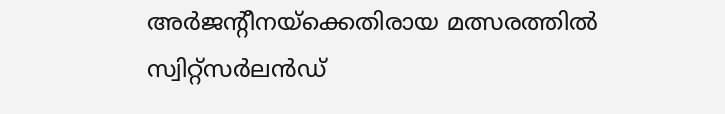അര്‍ജന്റീനയ്ക്കെതിരായ മത്സരത്തില്‍ സ്വിറ്റ്സര്‍ലന്‍ഡ്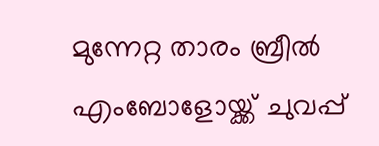മുന്നേറ്റ താരം ബ്രീല്‍ എംബോളോയ്ക്ക് ചുവപ്പ്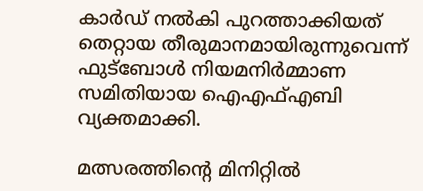കാര്‍ഡ് നല്‍കി പുറത്താക്കിയത് തെറ്റായ തീരുമാനമായിരുന്നുവെന്ന് ഫുട്‌ബോള്‍ നിയമനിര്‍മ്മാണ സമിതിയായ ഐഎഫ്എബി വ്യക്തമാക്കി.

മത്സരത്തിന്റെ മിനിറ്റില്‍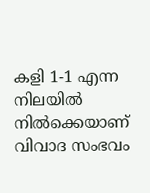കളി 1-1 എന്ന നിലയില്‍ നില്‍ക്കെയാണ് വിവാദ സംഭവം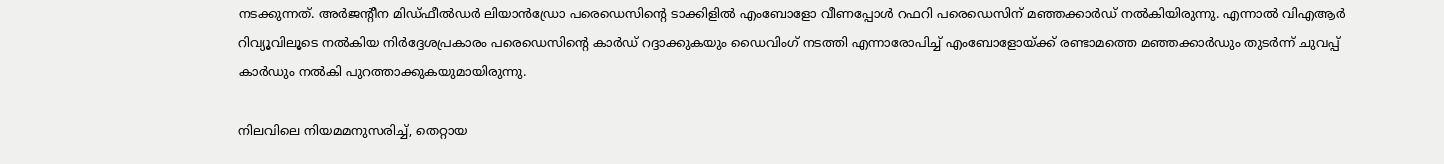നടക്കുന്നത്. അര്‍ജന്റീന മിഡ്ഫീല്‍ഡര്‍ ലിയാന്‍ഡ്രോ പരെഡെസിന്റെ ടാക്കിളില്‍ എംബോളോ വീണപ്പോള്‍ റഫറി പരെഡെസിന് മഞ്ഞക്കാര്‍ഡ് നല്‍കിയിരുന്നു. എന്നാല്‍ വിഎആര്‍ റിവ്യൂവിലൂടെ നല്‍കിയ നിര്‍ദ്ദേശപ്രകാരം പരെഡെസിന്റെ കാര്‍ഡ് റദ്ദാക്കുകയും ഡൈവിംഗ് നടത്തി എന്നാരോപിച്ച് എംബോളോയ്ക്ക് രണ്ടാമത്തെ മഞ്ഞക്കാര്‍ഡും തുടര്‍ന്ന് ചുവപ്പ് കാര്‍ഡും നല്‍കി പുറത്താക്കുകയുമായിരുന്നു.

നിലവിലെ നിയമമനുസരിച്ച്, തെറ്റായ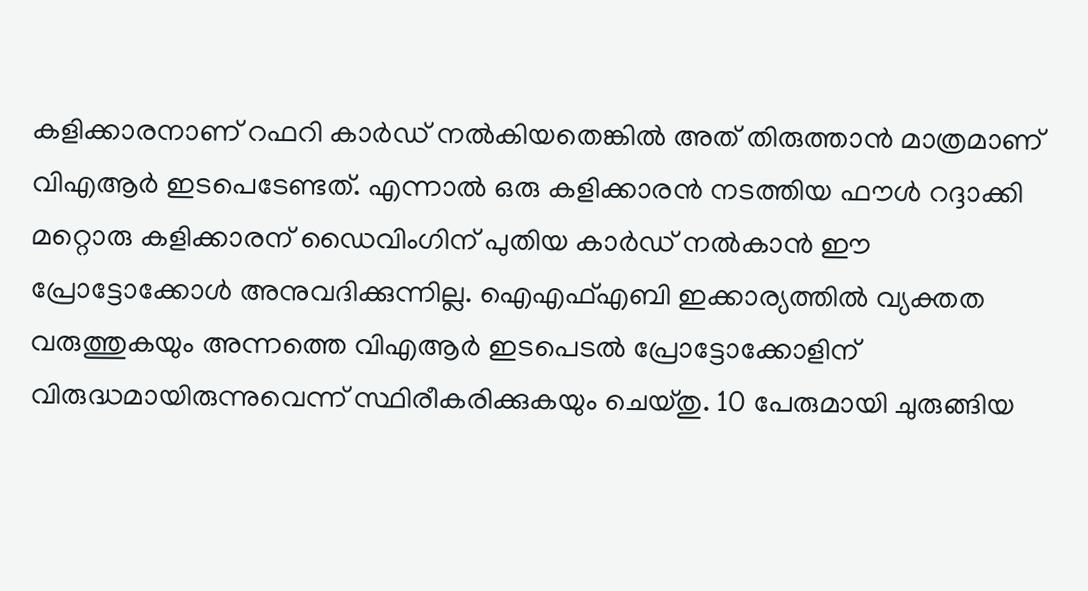കളിക്കാരനാണ് റഫറി കാര്‍ഡ് നല്‍കിയതെങ്കില്‍ അത് തിരുത്താന്‍ മാത്രമാണ് വിഎആര്‍ ഇടപെടേണ്ടത്. എന്നാല്‍ ഒരു കളിക്കാരന്‍ നടത്തിയ ഫൗള്‍ റദ്ദാക്കി മറ്റൊരു കളിക്കാരന് ഡൈവിംഗിന് പുതിയ കാര്‍ഡ് നല്‍കാന്‍ ഈ പ്രോട്ടോക്കോള്‍ അനുവദിക്കുന്നില്ല. ഐഎഫ്എബി ഇക്കാര്യത്തില്‍ വ്യക്തത വരുത്തുകയും അന്നത്തെ വിഎആര്‍ ഇടപെടല്‍ പ്രോട്ടോക്കോളിന് വിരുദ്ധമായിരുന്നുവെന്ന് സ്ഥിരീകരിക്കുകയും ചെയ്തു. 10 പേരുമായി ചുരുങ്ങിയ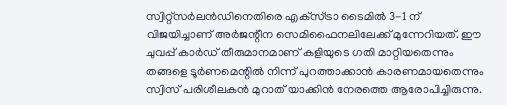സ്വിറ്റ്സര്‍ലന്‍ഡിനെതിരെ എക്‌സ്ട്രാ ടൈമില്‍ 3-1 ന് വിജയിച്ചാണ് അര്‍ജന്റീന സെമിഫൈനലിലേക്ക് മുന്നേറിയത്. ഈ ചുവപ്പ് കാര്‍ഡ് തീരുമാനമാണ് കളിയുടെ ഗതി മാറ്റിയതെന്നും തങ്ങളെ ടൂര്‍ണമെന്റില്‍ നിന്ന് പുറത്താക്കാന്‍ കാരണമായതെന്നും സ്വിസ് പരിശീലകന്‍ മുറാത് യാക്കിന്‍ നേരത്തെ ആരോപിച്ചിരുന്നു.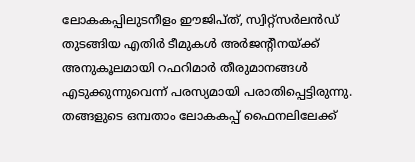ലോകകപ്പിലുടനീളം ഈജിപ്ത്, സ്വിറ്റ്സര്‍ലന്‍ഡ് തുടങ്ങിയ എതിര്‍ ടീമുകള്‍ അര്‍ജന്റീനയ്ക്ക് അനുകൂലമായി റഫറിമാര്‍ തീരുമാനങ്ങള്‍ എടുക്കുന്നുവെന്ന് പരസ്യമായി പരാതിപ്പെട്ടിരുന്നു. തങ്ങളുടെ ഒമ്പതാം ലോകകപ്പ് ഫൈനലിലേക്ക്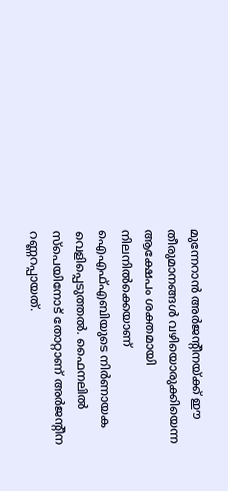മുന്നേറാന്‍ അര്‍ജന്റീനയ്ക്ക് ഈ തീരുമാനങ്ങള്‍ വഴിയൊരുക്കിയെന്ന ആക്ഷേപം ശക്തമായി നിലനില്‍ക്കെയാണ് ഐഎഫ്എബിയുടെ നിര്‍ണായക വെളിപ്പെടുത്തല്‍. ഫൈനലില്‍ സ്‌പെയിനോട് തോറ്റാണ് അര്‍ജന്റീന റണ്ണറപ്പായത്.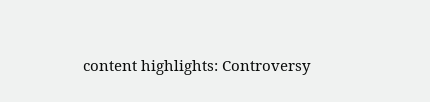content highlights: Controversy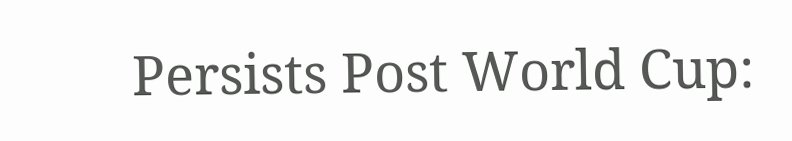Persists Post World Cup: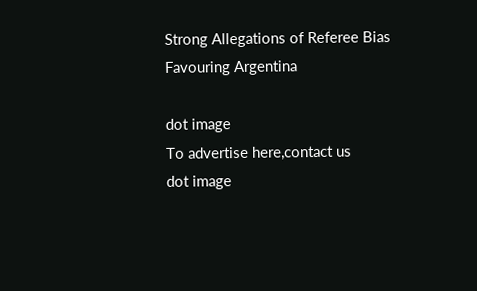Strong Allegations of Referee Bias Favouring Argentina

dot image
To advertise here,contact us
dot image